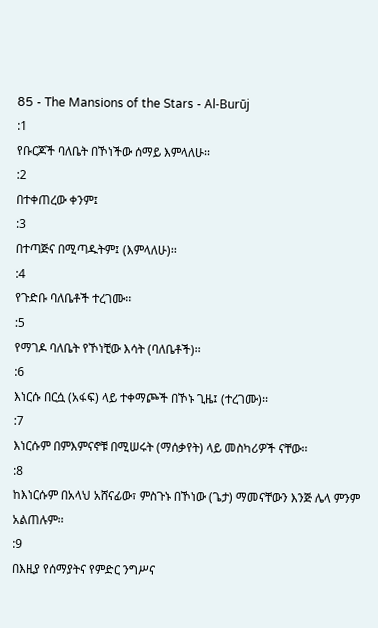85 - The Mansions of the Stars - Al-Burūj
:1
የቡርጆች ባለቤት በኾነችው ሰማይ እምላለሁ፡፡
:2
በተቀጠረው ቀንም፤
:3
በተጣጅና በሚጣዱትም፤ (እምላለሁ)፡፡
:4
የጉድቡ ባለቤቶች ተረገሙ፡፡
:5
የማገዶ ባለቤት የኾነቺው እሳት (ባለቤቶች)፡፡
:6
እነርሱ በርሷ (አፋፍ) ላይ ተቀማጮች በኾኑ ጊዜ፤ (ተረገሙ)፡፡
:7
እነርሱም በምእምናኖቹ በሚሠሩት (ማሰቃየት) ላይ መስካሪዎች ናቸው፡፡
:8
ከእነርሱም በአላህ አሸናፊው፣ ምስጉኑ በኾነው (ጌታ) ማመናቸውን እንጅ ሌላ ምንም አልጠሉም፡፡
:9
በእዚያ የሰማያትና የምድር ንግሥና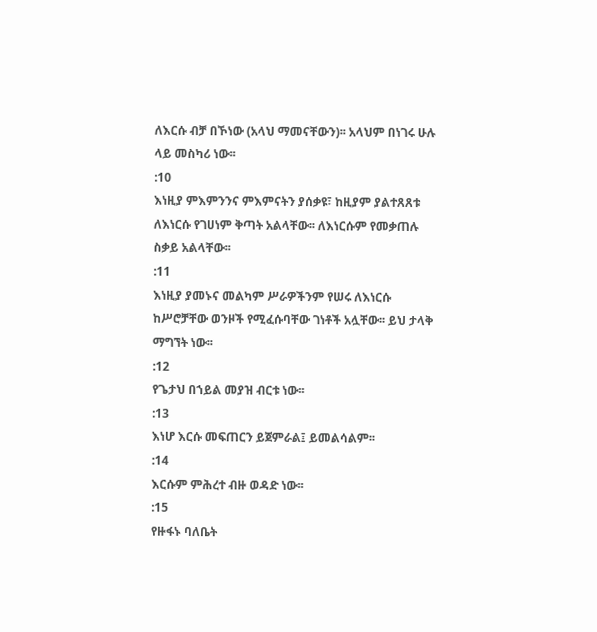ለእርሱ ብቻ በኾነው (አላህ ማመናቸውን)፡፡ አላህም በነገሩ ሁሉ ላይ መስካሪ ነው፡፡
:10
እነዚያ ምእምንንና ምእምናትን ያሰቃዩ፣ ከዚያም ያልተጸጸቱ ለእነርሱ የገሀነም ቅጣት አልላቸው፡፡ ለእነርሱም የመቃጠሉ ስቃይ አልላቸው፡፡
:11
እነዚያ ያመኑና መልካም ሥራዎችንም የሠሩ ለእነርሱ ከሥሮቻቸው ወንዞች የሚፈሱባቸው ገነቶች አሏቸው፡፡ ይህ ታላቅ ማግኘት ነው፡፡
:12
የጌታህ በኀይል መያዝ ብርቱ ነው፡፡
:13
እነሆ እርሱ መፍጠርን ይጀምራል፤ ይመልሳልም፡፡
:14
እርሱም ምሕረተ ብዙ ወዳድ ነው፡፡
:15
የዙፋኑ ባለቤት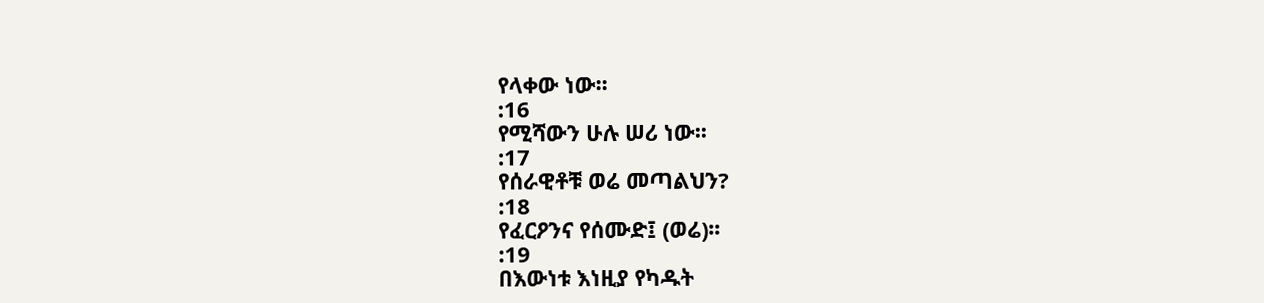የላቀው ነው፡፡
:16
የሚሻውን ሁሉ ሠሪ ነው፡፡
:17
የሰራዊቶቹ ወሬ መጣልህን?
:18
የፈርዖንና የሰሙድ፤ (ወሬ)፡፡
:19
በእውነቱ እነዚያ የካዱት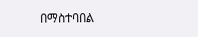በማስተባበል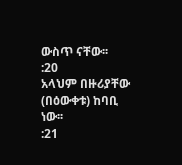ውስጥ ናቸው፡፡
:20
አላህም በዙሪያቸው (በዕውቀቱ) ከባቢ ነው፡፡
:21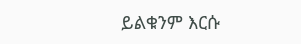ይልቁንም እርሱ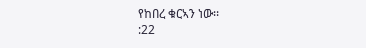የከበረ ቁርኣን ነው፡፡
:22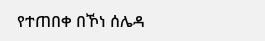የተጠበቀ በኾነ ሰሌዳ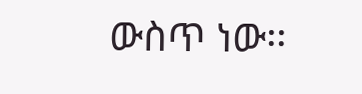ውስጥ ነው፡፡